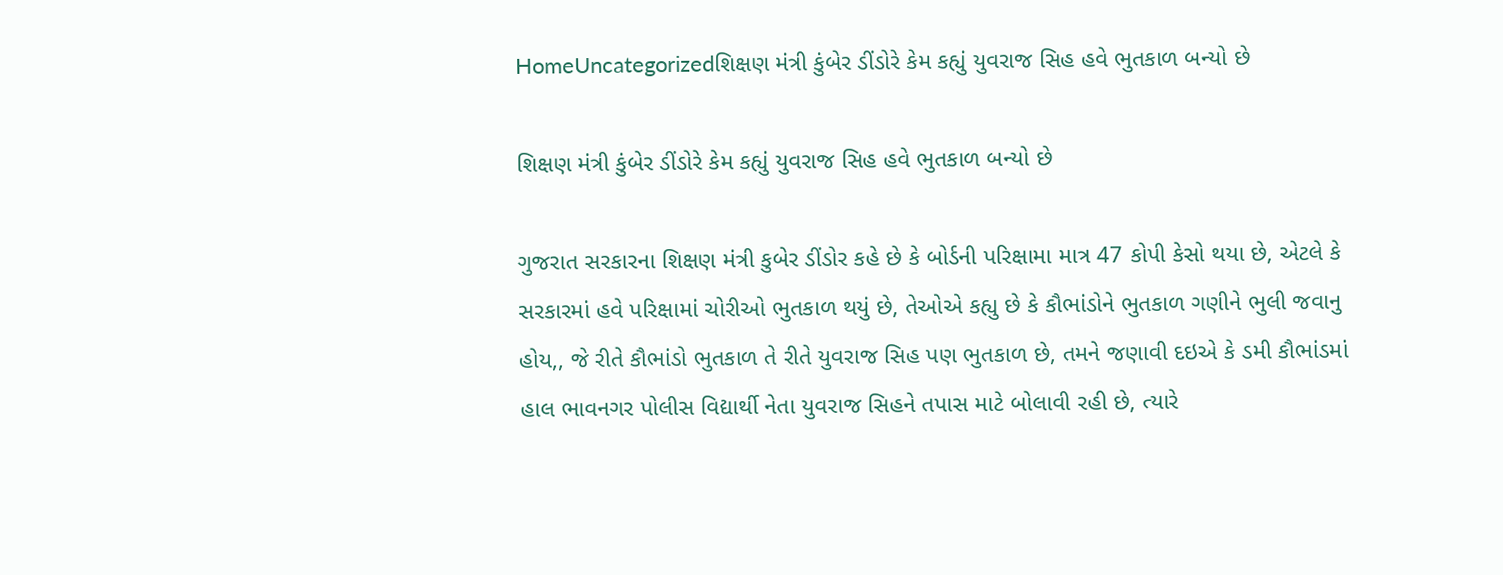HomeUncategorizedશિક્ષણ મંત્રી કુંબેર ડીંડોરે કેમ કહ્યું યુવરાજ સિહ હવે ભુતકાળ બન્યો છે

શિક્ષણ મંત્રી કુંબેર ડીંડોરે કેમ કહ્યું યુવરાજ સિહ હવે ભુતકાળ બન્યો છે

ગુજરાત સરકારના શિક્ષણ મંત્રી કુબેર ડીંડોર કહે છે કે બોર્ડની પરિક્ષામા માત્ર 47 કોપી કેસો થયા છે, એટલે કે સરકારમાં હવે પરિક્ષામાં ચોરીઓ ભુતકાળ થયું છે, તેઓએ કહ્યુ છે કે કૌભાંડોને ભુતકાળ ગણીને ભુલી જવાનુ હોય,, જે રીતે કૌભાંડો ભુતકાળ તે રીતે યુવરાજ સિહ પણ ભુતકાળ છે, તમને જણાવી દઇએ કે ડમી કૌભાંડમાં હાલ ભાવનગર પોલીસ વિદ્યાર્થી નેતા યુવરાજ સિહને તપાસ માટે બોલાવી રહી છે, ત્યારે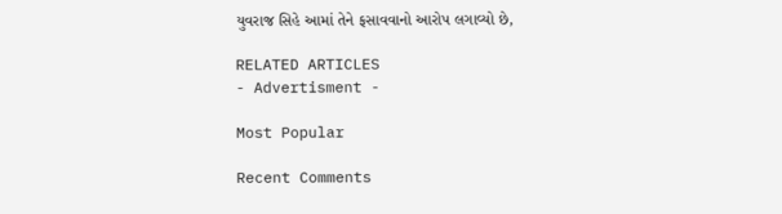યુવરાજ સિહે આમાં તેને ફસાવવાનો આરોપ લગાવ્યો છે,

RELATED ARTICLES
- Advertisment -

Most Popular

Recent Comments